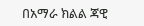በአማራ ክልል ጃዊ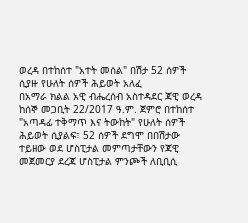ወረዳ በተከሰተ "አተት መሰል" በሽታ 52 ሰዎች ሲያዙ የሁለት ሰዎች ሕይወት አለፈ
በአማራ ክልል አዊ ብሔረሰብ አስተዳደር ጃዊ ወረዳ ከሰኞ መጋቢት 22/2017 ዓ.ም. ጀምሮ በተከሰተ "አጣዳፊ ተቅማጥ እና ትውከት" የሁለት ሰዎች ሕይወት ሲያልፍ፣ 52 ሰዎች ደግሞ በበሽታው ተይዘው ወደ ሆስፒታል መምጣታቸውን የጃዊ መጀመርያ ደረጃ ሆስፒታል ምንጮች ለቢቢሲ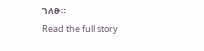ገለፁ።
Read the full story